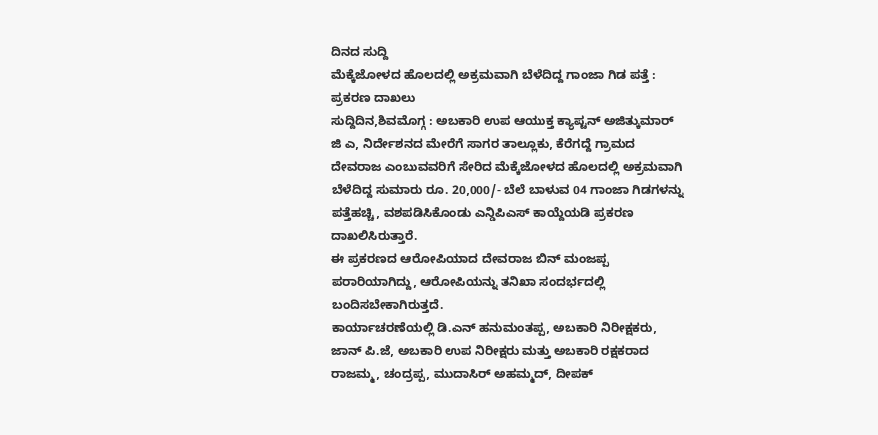ದಿನದ ಸುದ್ದಿ
ಮೆಕ್ಕೆಜೋಳದ ಹೊಲದಲ್ಲಿ ಅಕ್ರಮವಾಗಿ ಬೆಳೆದಿದ್ದ ಗಾಂಜಾ ಗಿಡ ಪತ್ತೆ : ಪ್ರಕರಣ ದಾಖಲು
ಸುದ್ದಿದಿನ,ಶಿವಮೊಗ್ಗ : ಅಬಕಾರಿ ಉಪ ಆಯುಕ್ತ ಕ್ಯಾಪ್ಟನ್ ಅಜಿತ್ಕುಮಾರ್ ಜಿ ಎ, ನಿರ್ದೇಶನದ ಮೇರೆಗೆ ಸಾಗರ ತಾಲ್ಲೂಕು, ಕೆರೆಗದ್ದೆ ಗ್ರಾಮದ ದೇವರಾಜ ಎಂಬುವವರಿಗೆ ಸೇರಿದ ಮೆಕ್ಕೆಜೋಳದ ಹೊಲದಲ್ಲಿ ಅಕ್ರಮವಾಗಿ ಬೆಳೆದಿದ್ದ ಸುಮಾರು ರೂ. 20,000/- ಬೆಲೆ ಬಾಳುವ 04 ಗಾಂಜಾ ಗಿಡಗಳನ್ನು ಪತ್ತೆಹಚ್ಚಿ, ವಶಪಡಿಸಿಕೊಂಡು ಎನ್ಡಿಪಿಎಸ್ ಕಾಯ್ದೆಯಡಿ ಪ್ರಕರಣ ದಾಖಲಿಸಿರುತ್ತಾರೆ.
ಈ ಪ್ರಕರಣದ ಆರೋಪಿಯಾದ ದೇವರಾಜ ಬಿನ್ ಮಂಜಪ್ಪ ಪರಾರಿಯಾಗಿದ್ದು, ಆರೋಪಿಯನ್ನು ತನಿಖಾ ಸಂದರ್ಭದಲ್ಲಿ ಬಂದಿಸಬೇಕಾಗಿರುತ್ತದೆ.
ಕಾರ್ಯಾಚರಣೆಯಲ್ಲಿ ಡಿ.ಎನ್ ಹನುಮಂತಪ್ಪ, ಅಬಕಾರಿ ನಿರೀಕ್ಷಕರು, ಜಾನ್ ಪಿ.ಜೆ, ಅಬಕಾರಿ ಉಪ ನಿರೀಕ್ಷರು ಮತ್ತು ಅಬಕಾರಿ ರಕ್ಷಕರಾದ ರಾಜಮ್ಮ, ಚಂದ್ರಪ್ಪ, ಮುದಾಸಿರ್ ಅಹಮ್ಮದ್, ದೀಪಕ್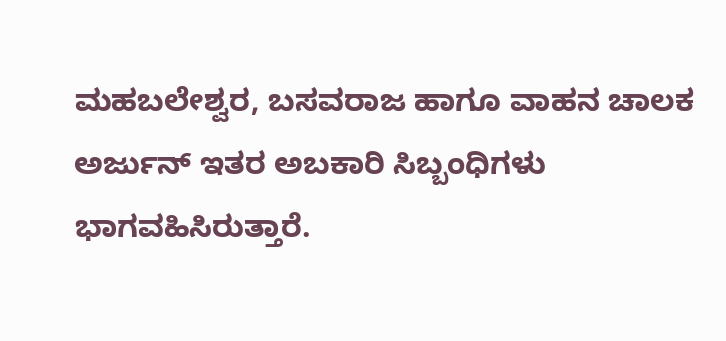ಮಹಬಲೇಶ್ವರ, ಬಸವರಾಜ ಹಾಗೂ ವಾಹನ ಚಾಲಕ ಅರ್ಜುನ್ ಇತರ ಅಬಕಾರಿ ಸಿಬ್ಬಂಧಿಗಳು ಭಾಗವಹಿಸಿರುತ್ತಾರೆ.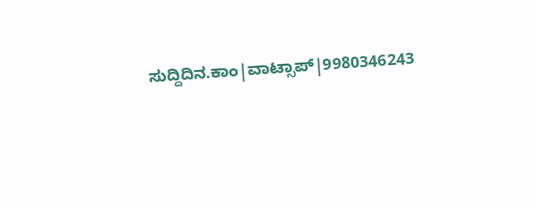ಸುದ್ದಿದಿನ.ಕಾಂ|ವಾಟ್ಸಾಪ್|9980346243